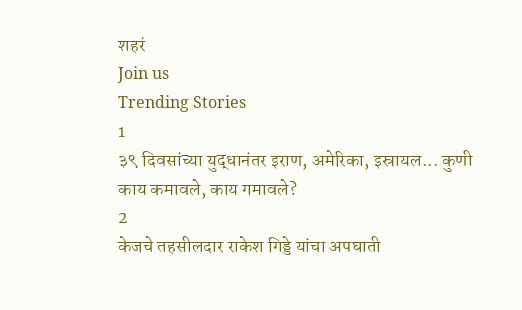शहरं
Join us
Trending Stories
1
३९ दिवसांच्या युद्धानंतर इराण, अमेरिका, इस्रायल... कुणी काय कमावले, काय गमावले?
2
केजचे तहसीलदार राकेश गिड्डे यांचा अपघाती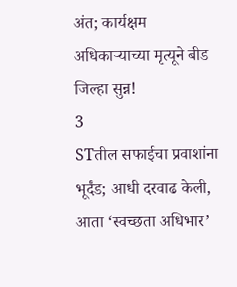अंत; कार्यक्षम अधिकाऱ्याच्या मृत्यूने बीड जिल्हा सुन्न!
3
STतील सफाईचा प्रवाशांना भूर्दंड; आधी दरवाढ केली, आता ‘स्वच्छता अधिभार’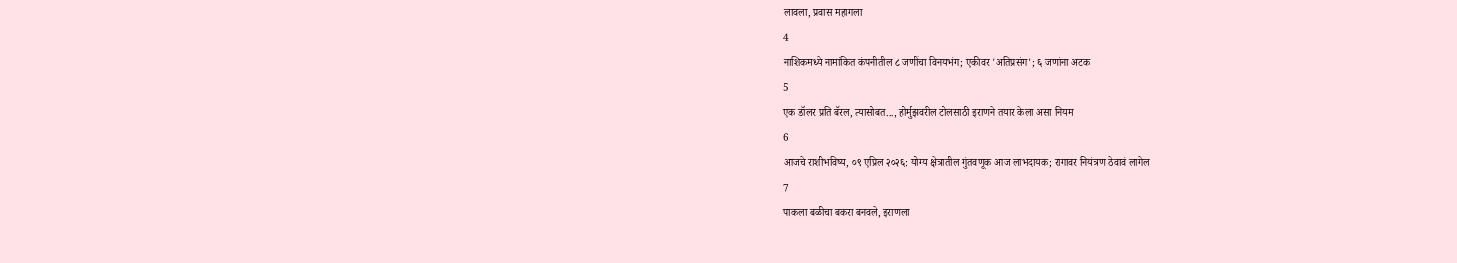लावला, प्रवास महागला
4
नाशिकमध्ये नामांकित कंपनीतील ८ जणींचा विनयभंग; एकीवर 'अतिप्रसंग'; ६ जणांना अटक
5
एक डॉलर प्रति बॅरल, त्यासोबत..., होर्मुझवरील टोलसाठी इराणने तयार केला असा नियम
6
आजचे राशीभविष्य, ०९ एप्रिल २०२६: योग्य क्षेत्रातील गुंतवणूक आज लाभदायक; रागावर नियंत्रण ठेवावं लागेल
7
पाकला बळीचा बकरा बनवले, इराणला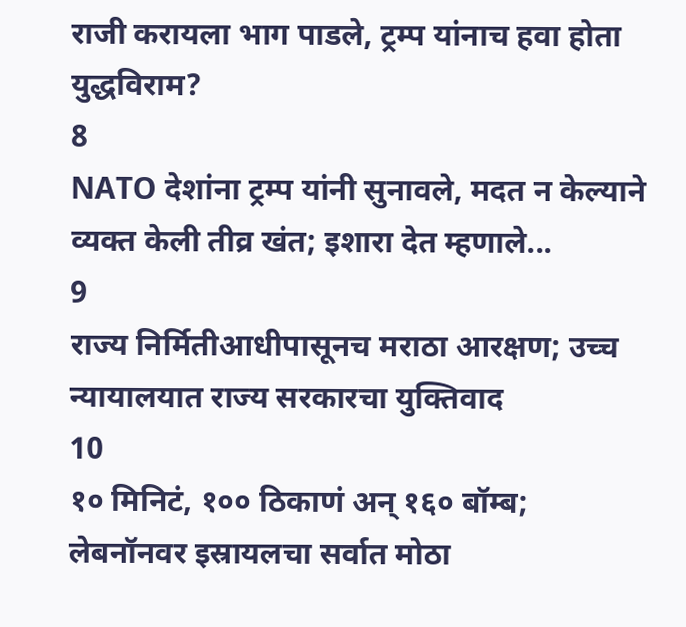राजी करायला भाग पाडले, ट्रम्प यांनाच हवा होता युद्धविराम?
8
NATO देशांना ट्रम्प यांनी सुनावले, मदत न केल्याने व्यक्त केली तीव्र खंत; इशारा देत म्हणाले...
9
राज्य निर्मितीआधीपासूनच मराठा आरक्षण; उच्च न्यायालयात राज्य सरकारचा युक्तिवाद
10
१० मिनिटं, १०० ठिकाणं अन् १६० बॉम्ब; लेबनॉनवर इस्रायलचा सर्वात मोठा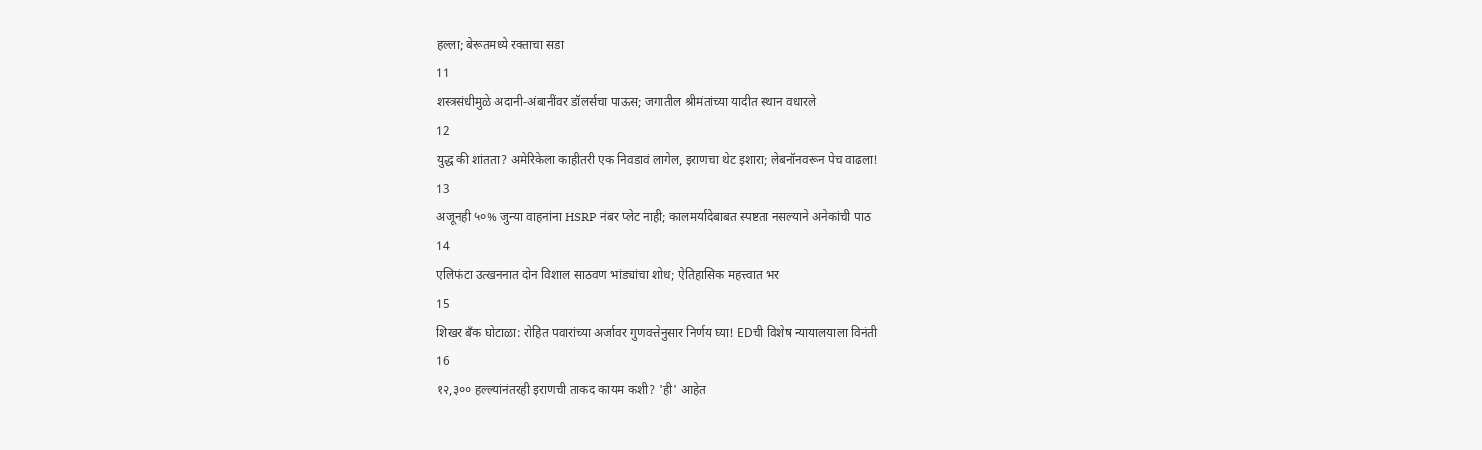हल्ला; बेरूतमध्ये रक्ताचा सडा
11
शस्त्रसंधीमुळे अदानी-अंबानींवर डॉलर्सचा पाऊस; जगातील श्रीमंतांच्या यादीत स्थान वधारले
12
युद्ध की शांतता? अमेरिकेला काहीतरी एक निवडावं लागेल, इराणचा थेट इशारा; लेबनॉनवरून पेच वाढला!
13
अजूनही ५०% जुन्या वाहनांना HSRP नंबर प्लेट नाही; कालमर्यादेबाबत स्पष्टता नसल्याने अनेकांची पाठ
14
एलिफंटा उत्खननात दोन विशाल साठवण भांड्यांचा शोध; ऐतिहासिक महत्त्वात भर
15
शिखर बँक घोटाळा: रोहित पवारांच्या अर्जावर गुणवत्तेनुसार निर्णय घ्या! EDची विशेष न्यायालयाला विनंती
16
१२,३०० हल्ल्यांनंतरही इराणची ताकद कायम कशी? 'ही' आहेत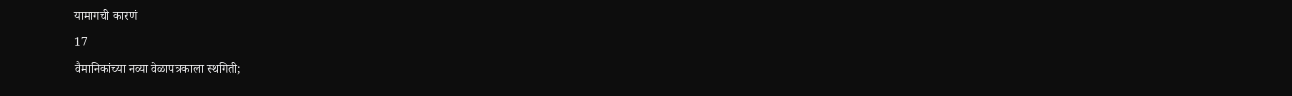यामागची कारणं
17
वैमानिकांच्या नव्या वेळापत्रकाला स्थगिती;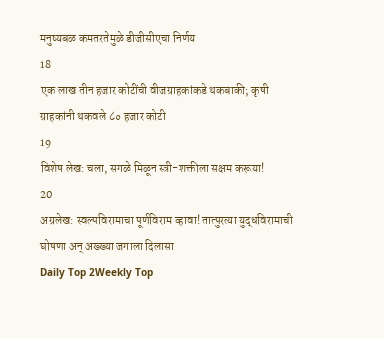मनुष्यबळ कमतरतेमुळे डीजीसीएचा निर्णय
18
एक लाख तीन हजार कोटींची वीजग्राहकांकडे थकबाकी; कृषी ग्राहकांनी थकवले ८० हजार कोटी
19
विशेष लेख: चला, सगळे मिळून स्त्री-शक्तीला सक्षम करूया!
20
अग्रलेख: स्वल्पविरामाचा पूर्णविराम व्हावा! तात्पुरत्या युद्धविरामाची घोषणा अन् अख्ख्या जगाला दिलासा
Daily Top 2Weekly Top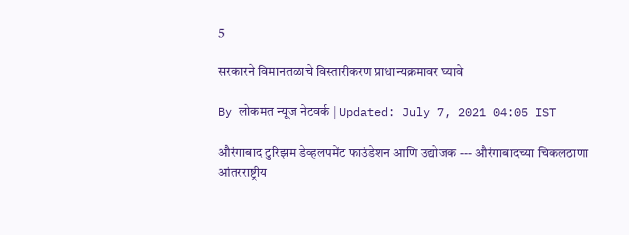5

सरकारने विमानतळाचे विस्तारीकरण प्राधान्यक्रमावर घ्यावे

By लोकमत न्यूज नेटवर्क | Updated: July 7, 2021 04:05 IST

औरंगाबाद टुरिझम डेव्हलपमेंट फाउंडेशन आणि उद्योजक --- औरंगाबादच्या चिकलठाणा आंतरराष्ट्रीय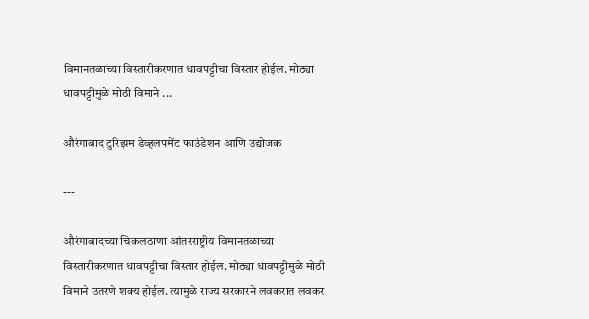विमानतळाच्या विस्तारीकरणात धावपट्टीचा विस्तार होईल. मोठ्या धावपट्टीमुळे मोठी विमाने ...

औरंगाबाद टुरिझम डेव्हलपमेंट फाउंडेशन आणि उद्योजक

---

औरंगाबादच्या चिकलठाणा आंतरराष्ट्रीय विमानतळाच्या विस्तारीकरणात धावपट्टीचा विस्तार होईल. मोठ्या धावपट्टीमुळे मोठी विमाने उतरणे शक्य होईल. त्यामुळे राज्य सरकारने लवकरात लवकर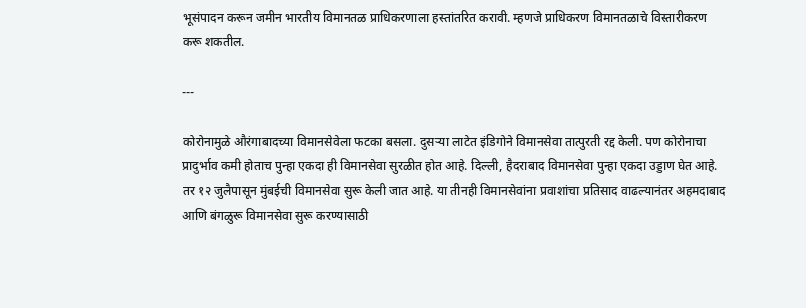भूसंपादन करून जमीन भारतीय विमानतळ प्राधिकरणाला हस्तांतरित करावी. म्हणजे प्राधिकरण विमानतळाचे विस्तारीकरण करू शकतील.

---

कोरोनामुळे औरंगाबादच्या विमानसेवेला फटका बसला. दुसऱ्या लाटेत इंडिगोने विमानसेवा तात्पुरती रद्द केली. पण कोरोनाचा प्रादुर्भाव कमी होताच पुन्हा एकदा ही विमानसेवा सुरळीत होत आहे. दिल्ली, हैदराबाद विमानसेवा पुन्हा एकदा उड्डाण घेत आहे. तर १२ जुलैपासून मुंबईची विमानसेवा सुरू केली जात आहे. या तीनही विमानसेवांना प्रवाशांचा प्रतिसाद वाढल्यानंतर अहमदाबाद आणि बंगळुरू विमानसेवा सुरू करण्यासाठी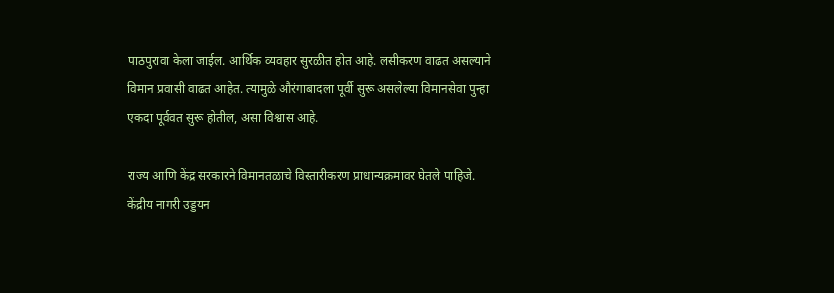पाठपुरावा केला जाईल. आर्थिक व्यवहार सुरळीत होत आहे. लसीकरण वाढत असल्याने विमान प्रवासी वाढत आहेत. त्यामुळे औरंगाबादला पूर्वी सुरू असलेल्या विमानसेवा पुन्हा एकदा पूर्ववत सुरू होतील, असा विश्वास आहे.

राज्य आणि केंद्र सरकारने विमानतळाचे विस्तारीकरण प्राधान्यक्रमावर घेतले पाहिजे. केंद्रीय नागरी उड्डयन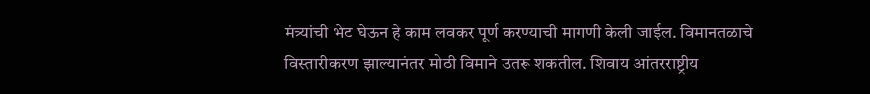मंत्र्यांची भेट घेऊन हे काम लवकर पूर्ण करण्याची मागणी केली जाईल. विमानतळाचे विस्तारीकरण झाल्यानंतर मोठी विमाने उतरू शकतील. शिवाय आंतरराष्ट्रीय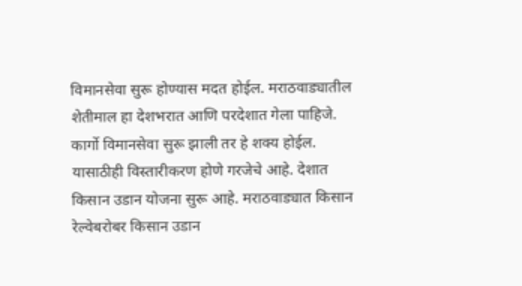विमानसेवा सुरू होण्यास मदत होईल. मराठवाड्यातील शेतीमाल हा देशभरात आणि परदेशात गेला पाहिजे. कार्गो विमानसेवा सुरू झाली तर हे शक्य होईल. यासाठीही विस्तारीकरण होणे गरजेचे आहे. देशात किसान उडान योजना सुरू आहे. मराठवाड्यात किसान रेल्वेबरोबर किसान उडान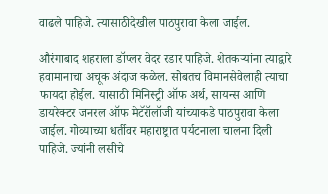वाढले पाहिजे. त्यासाठीदेखील पाठपुरावा केला जाईल.

औरंगाबाद शहराला डॉप्लर वेदर रडार पाहिजे. शेतकऱ्यांना त्याद्वारे हवामानाचा अचूक अंदाज कळेल. सोबतच विमानसेवेलाही त्याचा फायदा होईल. यासाठी मिनिस्ट्री ऑफ अर्थ, सायन्स आणि डायरेक्टर जनरल ऑफ मेटॅरॉलॉजी यांच्याकडे पाठपुरावा केला जाईल. गोव्याच्या धर्तीवर महाराष्ट्रात पर्यटनाला चालना दिली पाहिजे. ज्यांनी लसीचे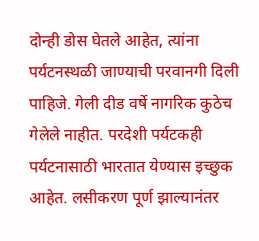दोन्ही डोस घेतले आहेत, त्यांना पर्यटनस्थळी जाण्याची परवानगी दिली पाहिजे. गेली दीड वर्षे नागरिक कुठेच गेलेले नाहीत. परदेशी पर्यटकही पर्यटनासाठी भारतात येण्यास इच्छुक आहेत. लसीकरण पूर्ण झाल्यानंतर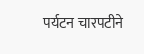पर्यटन चारपटीने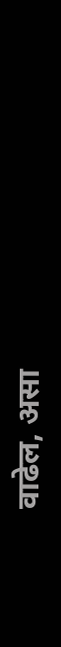वाढेल, असा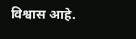विश्वास आहे.